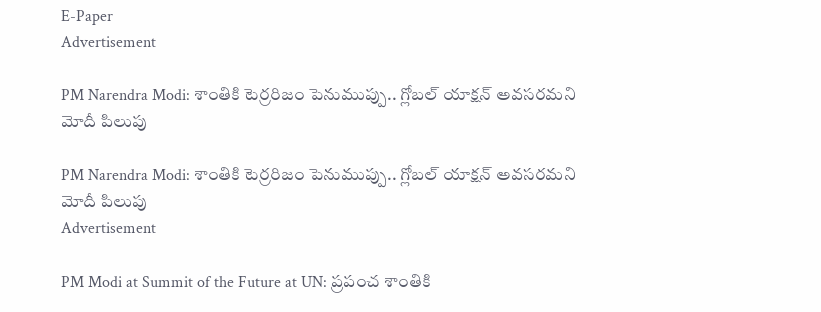E-Paper
Advertisement

PM Narendra Modi: శాంతికి టెర్రరిజం పెనుముప్పు.. గ్లోబల్ యాక్షన్ అవసరమని మోదీ పిలుపు

PM Narendra Modi: శాంతికి టెర్రరిజం పెనుముప్పు.. గ్లోబల్ యాక్షన్ అవసరమని మోదీ పిలుపు
Advertisement

PM Modi at Summit of the Future at UN: ప్రపంచ శాంతికి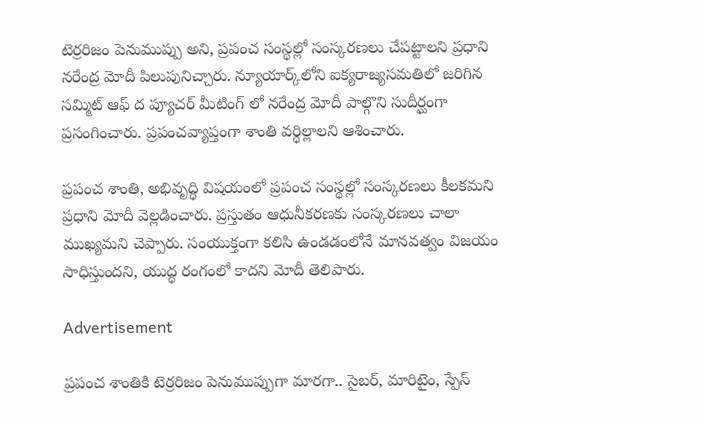టెర్రరిజం పెనుముప్పు అని, ప్రపంచ సంస్థల్లో సంస్కరణలు చేపట్టాలని ప్రధాని నరేంద్ర మోదీ పిలుపునిచ్చారు. న్యూయార్క్‌లోని ఐక్యరాజ్యసమతిలో జరిగిన సమ్మిట్ ఆఫ్ ద ప్యూచర్ మీటింగ్ లో నరేంద్ర మోదీ పాల్గొని సుదీర్ఘంగా ప్రసంగించారు. ప్రపంచవ్యాప్తంగా శాంతి వర్ధిల్లాలని ఆశించారు.

ప్రపంచ శాంతి, అభివృద్ధి విషయంలో ప్రపంచ సంస్థల్లో సంస్కరణలు కీలకమని ప్రధాని మోదీ వెల్లడించారు. ప్రస్తుతం ఆధునీకరణకు సంస్కరణలు చాలా ముఖ్యమని చెప్పారు. సంయుక్తంగా కలిసి ఉండడంలోనే మానవత్వం విజయం సాధిస్తుందని, యుద్ధ రంగంలో కాదని మోదీ తెలిపారు.

Advertisement

ప్రపంచ శాంతికి టెర్రరిజం పెనుముప్పుగా మారగా.. సైబర్, మారిటైం, స్పేస్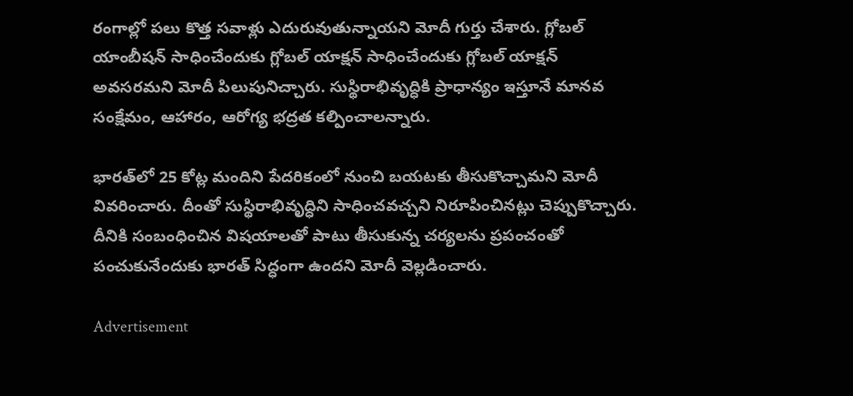రంగాల్లో పలు కొత్త సవాళ్లు ఎదురువుతున్నాయని మోదీ గుర్తు చేశారు. గ్లోబల్ యాంబీషన్ సాధించేందుకు గ్లోబల్ యాక్షన్ సాధించేందుకు గ్లోబల్ యాక్షన్ అవసరమని మోదీ పిలుపునిచ్చారు. సుస్థిరాభివృద్ధికి ప్రాధాన్యం ఇస్తూనే మానవ సంక్షేమం, ఆహారం, ఆరోగ్య భద్రత కల్పించాలన్నారు.

భారత్‌లో 25 కోట్ల మందిని పేదరికంలో నుంచి బయటకు తీసుకొచ్చామని మోదీ వివరించారు. దీంతో సుస్థిరాభివృద్ధిని సాధించవచ్చని నిరూపించినట్లు చెప్పుకొచ్చారు. దీనికి సంబంధించిన విషయాలతో పాటు తీసుకున్న చర్యలను ప్రపంచంతో పంచుకునేందుకు భారత్ సిద్ధంగా ఉందని మోదీ వెల్లడించారు.

Advertisement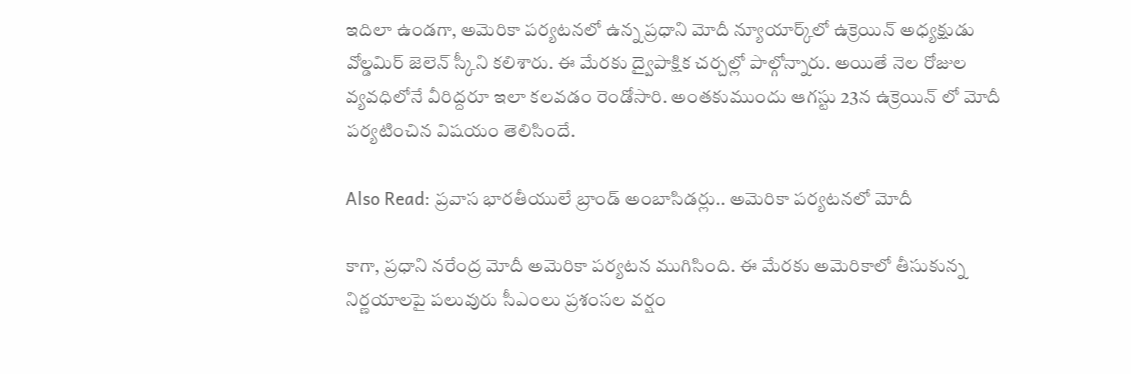ఇదిలా ఉండగా, అమెరికా పర్యటనలో ఉన్న ప్రధాని మోదీ న్యూయార్క్‌లో ఉక్రెయిన్ అధ్యక్షుడు వోల్డమిర్ జెలెన్ స్కీని కలిశారు. ఈ మేరకు ద్వైపాక్షిక చర్చల్లో పాల్గోన్నారు. అయితే నెల రోజుల వ్యవధిలోనే వీరిద్దరూ ఇలా కలవడం రెండోసారి. అంతకుముందు ఆగస్టు 23న ఉక్రెయిన్ లో మోదీ పర్యటించిన విషయం తెలిసిందే.

Also Read: ప్రవాస భారతీయులే బ్రాండ్ అంబాసిడర్లు.. అమెరికా పర్యటనలో మోదీ

కాగా, ప్రధాని నరేంద్ర మోదీ అమెరికా పర్యటన ముగిసింది. ఈ మేరకు అమెరికాలో తీసుకున్న నిర్ణయాలపై పలువురు సీఎంలు ప్రశంసల వర్షం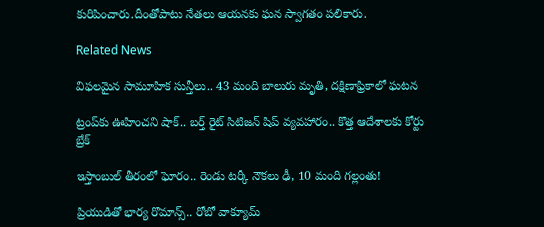కురిపించారు.దీంతోపాటు నేతలు ఆయనకు ఘన స్వాగతం పలికారు.

Related News

విఫలమైన సామూహిక సున్తీలు.. 43 మంది బాలురు మృతి, దక్షిణాఫ్రికాలో ఘటన

ట్రంప్‌‌కు ఊహించని షాక్‌.. బర్త్ రైట్ సిటిజన్ షిప్ వ్యవహారం.. కొత్త ఆదేశాలకు కోర్టు బ్రేక్

ఇస్తాంబుల్ తీరంలో ఘోరం.. రెండు టర్కీ నౌకలు ఢీ, 10 మంది గల్లంతు!

ప్రియుడితో భార్య రొమాన్స్.. రోబో వాక్యూమ్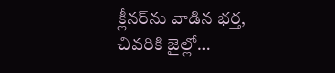క్లీనర్‌ను వాడిన భర్త, చివరికి జైల్లో…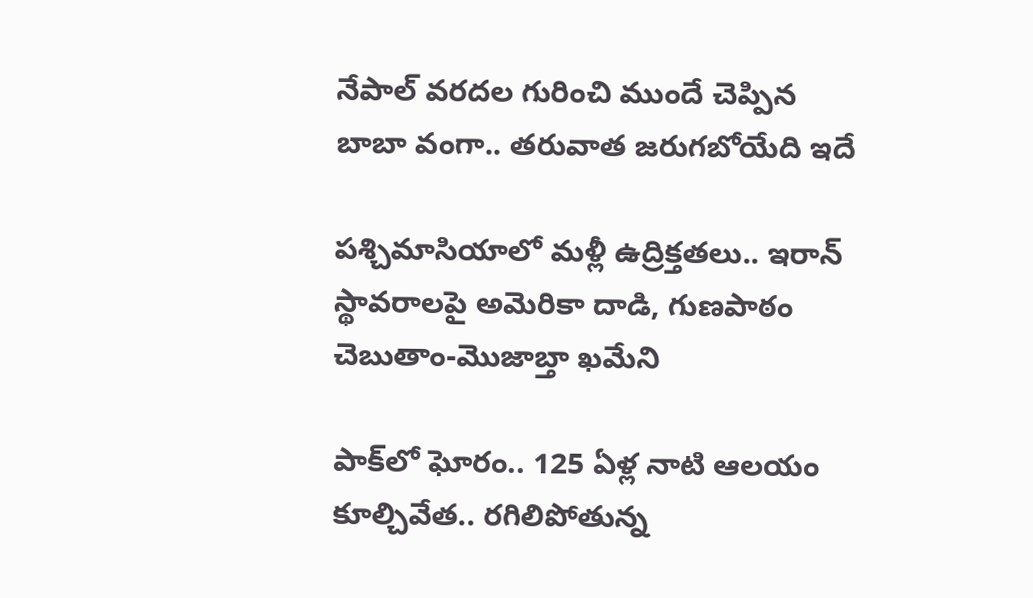నేపాల్ వరదల గురించి ముందే చెప్పిన బాబా వంగా.. తరువాత జరుగబోయేది ఇదే

పశ్చిమాసియాలో మళ్లీ ఉద్రిక్తతలు.. ఇరాన్ స్థావరాలపై అమెరికా దాడి, గుణపాఠం చెబుతాం-మొజాబ్తా ఖమేని

పాక్‌లో ఘోరం.. 125 ఏళ్ల నాటి ఆలయం కూల్చివేత.. రగిలిపోతున్న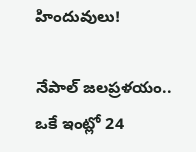హిందువులు!

నేపాల్ జలప్రళయం.. ఒకే ఇంట్లో 24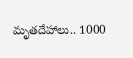మృతదేహాలు.. 1000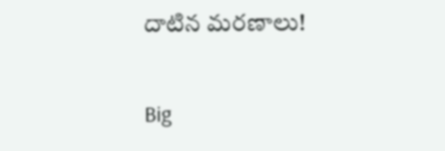దాటిన మరణాలు!

Big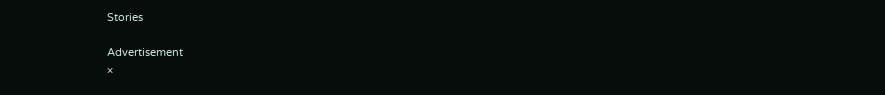Stories

Advertisement
×